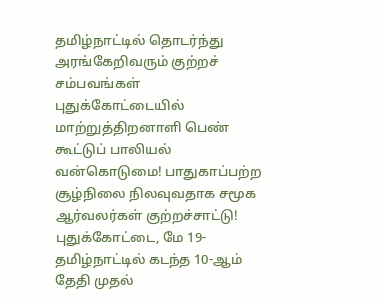தமிழ்நாட்டில் தொடர்ந்து அரங்கேறிவரும் குற்றச் சம்பவங்கள் புதுக்கோட்டையில் மாற்றுத்திறனாளி பெண் கூட்டுப் பாலியல் வன்கொடுமை! பாதுகாப்பற்ற சூழ்நிலை நிலவுவதாக சமூக ஆர்வலர்கள் குற்றச்சாட்டு!
புதுக்கோட்டை, மே 19- தமிழ்நாட்டில் கடந்த 10-ஆம் தேதி முதல்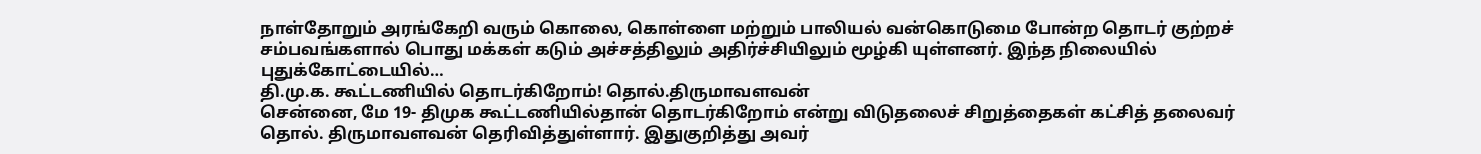நாள்தோறும் அரங்கேறி வரும் கொலை, கொள்ளை மற்றும் பாலியல் வன்கொடுமை போன்ற தொடர் குற்றச் சம்பவங்களால் பொது மக்கள் கடும் அச்சத்திலும் அதிர்ச்சியிலும் மூழ்கி யுள்ளனர். இந்த நிலையில் புதுக்கோட்டையில்…
தி.மு.க. கூட்டணியில் தொடர்கிறோம்! தொல்.திருமாவளவன்
சென்னை, மே 19- திமுக கூட்டணியில்தான் தொடர்கிறோம் என்று விடுதலைச் சிறுத்தைகள் கட்சித் தலைவர் தொல். திருமாவளவன் தெரிவித்துள்ளார். இதுகுறித்து அவர்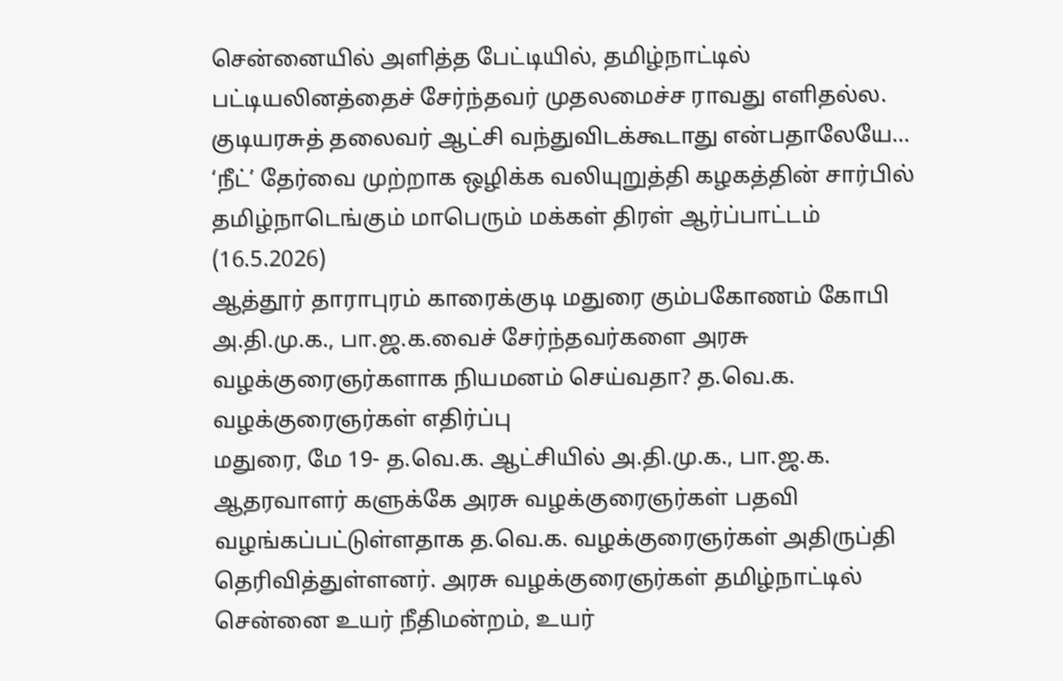சென்னையில் அளித்த பேட்டியில், தமிழ்நாட்டில் பட்டியலினத்தைச் சேர்ந்தவர் முதலமைச்ச ராவது எளிதல்ல. குடியரசுத் தலைவர் ஆட்சி வந்துவிடக்கூடாது என்பதாலேயே…
‘நீட்’ தேர்வை முற்றாக ஒழிக்க வலியுறுத்தி கழகத்தின் சார்பில் தமிழ்நாடெங்கும் மாபெரும் மக்கள் திரள் ஆர்ப்பாட்டம் (16.5.2026)
ஆத்தூர் தாராபுரம் காரைக்குடி மதுரை கும்பகோணம் கோபி
அ.தி.மு.க., பா.ஜ.க.வைச் சேர்ந்தவர்களை அரசு வழக்குரைஞர்களாக நியமனம் செய்வதா? த.வெ.க. வழக்குரைஞர்கள் எதிர்ப்பு
மதுரை, மே 19- த.வெ.க. ஆட்சியில் அ.தி.மு.க., பா.ஜ.க. ஆதரவாளர் களுக்கே அரசு வழக்குரைஞர்கள் பதவி வழங்கப்பட்டுள்ளதாக த.வெ.க. வழக்குரைஞர்கள் அதிருப்தி தெரிவித்துள்ளனர். அரசு வழக்குரைஞர்கள் தமிழ்நாட்டில் சென்னை உயர் நீதிமன்றம், உயர்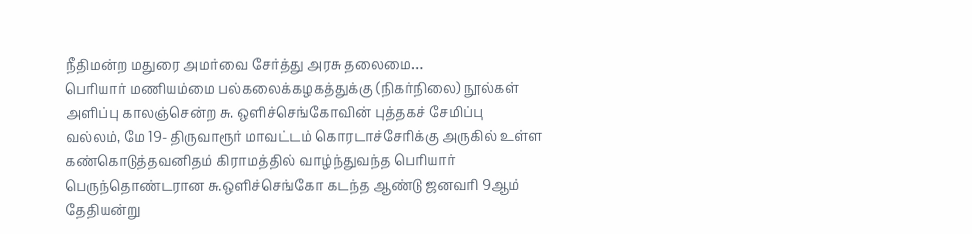நீதிமன்ற மதுரை அமர்வை சேர்த்து அரசு தலைமை…
பெரியார் மணியம்மை பல்கலைக்கழகத்துக்கு (நிகர்நிலை) நூல்கள் அளிப்பு காலஞ்சென்ற சு. ஒளிச்செங்கோவின் புத்தகச் சேமிப்பு
வல்லம், மே 19- திருவாரூர் மாவட்டம் கொரடாச்சேரிக்கு அருகில் உள்ள கண்கொடுத்தவனிதம் கிராமத்தில் வாழ்ந்துவந்த பெரியார் பெருந்தொண்டரான சு.ஒளிச்செங்கோ கடந்த ஆண்டு ஜனவரி 9ஆம் தேதியன்று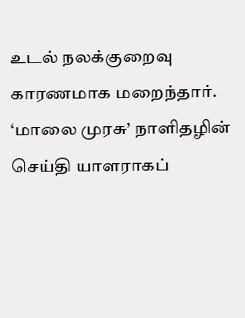உடல் நலக்குறைவு காரணமாக மறைந்தார். ‘மாலை முரசு’ நாளிதழின் செய்தி யாளராகப்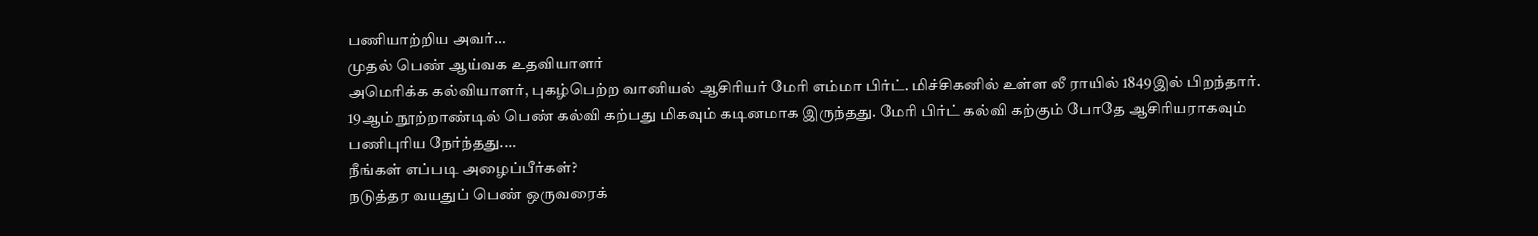பணியாற்றிய அவர்…
முதல் பெண் ஆய்வக உதவியாளர்
அமெரிக்க கல்வியாளர், புகழ்பெற்ற வானியல் ஆசிரியர் மேரி எம்மா பிர்ட். மிச்சிகனில் உள்ள லீ ராயில் 1849இல் பிறந்தார். 19ஆம் நூற்றாண்டில் பெண் கல்வி கற்பது மிகவும் கடினமாக இருந்தது. மேரி பிர்ட் கல்வி கற்கும் போதே ஆசிரியராகவும் பணிபுரிய நேர்ந்தது.…
நீங்கள் எப்படி அழைப்பீர்கள்?
நடுத்தர வயதுப் பெண் ஒருவரைக்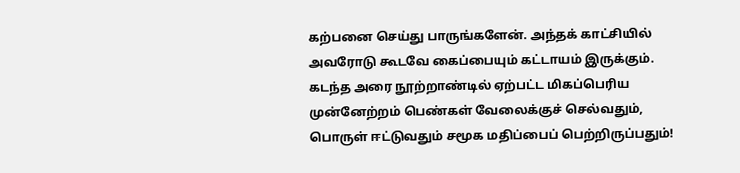கற்பனை செய்து பாருங்களேன். அந்தக் காட்சியில் அவரோடு கூடவே கைப்பையும் கட்டாயம் இருக்கும். கடந்த அரை நூற்றாண்டில் ஏற்பட்ட மிகப்பெரிய முன்னேற்றம் பெண்கள் வேலைக்குச் செல்வதும், பொருள் ஈட்டுவதும் சமூக மதிப்பைப் பெற்றிருப்பதும்!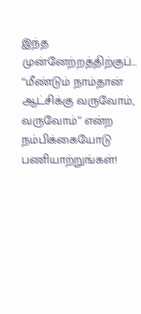இந்த முன்னேற்றத்திற்குப்…
‘‘மீண்டும் நாம்தான் ஆட்சிக்கு வருவோம், வருவோம்’’ என்ற நம்பிக்கையோடு பணியாற்றுங்கள்!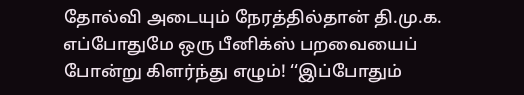தோல்வி அடையும் நேரத்தில்தான் தி.மு.க. எப்போதுமே ஒரு பீனிக்ஸ் பறவையைப் போன்று கிளர்ந்து எழும்! ‘‘இப்போதும்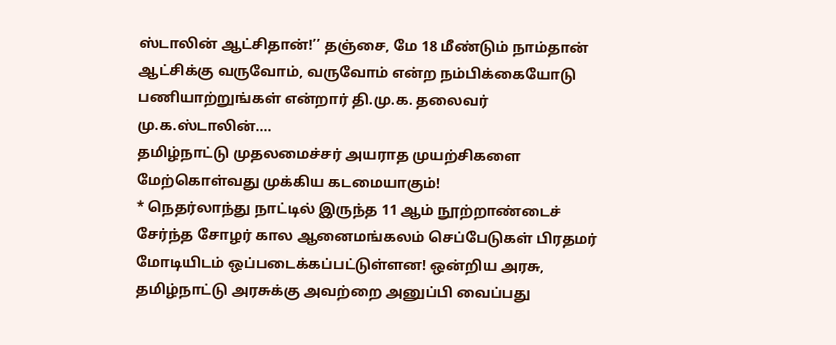ஸ்டாலின் ஆட்சிதான்!’’ தஞ்சை, மே 18 மீண்டும் நாம்தான் ஆட்சிக்கு வருவோம், வருவோம் என்ற நம்பிக்கையோடு பணியாற்றுங்கள் என்றார் தி.மு.க. தலைவர் மு.க.ஸ்டாலின்.…
தமிழ்நாட்டு முதலமைச்சர் அயராத முயற்சிகளை மேற்கொள்வது முக்கிய கடமையாகும்!
* நெதர்லாந்து நாட்டில் இருந்த 11 ஆம் நூற்றாண்டைச் சேர்ந்த சோழர் கால ஆனைமங்கலம் செப்பேடுகள் பிரதமர் மோடியிடம் ஒப்படைக்கப்பட்டுள்ளன! ஒன்றிய அரசு, தமிழ்நாட்டு அரசுக்கு அவற்றை அனுப்பி வைப்பது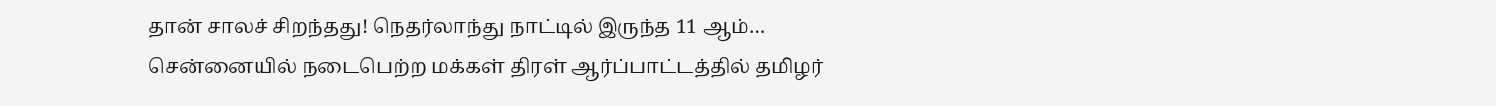தான் சாலச் சிறந்தது! நெதர்லாந்து நாட்டில் இருந்த 11 ஆம்…
சென்னையில் நடைபெற்ற மக்கள் திரள் ஆர்ப்பாட்டத்தில் தமிழர்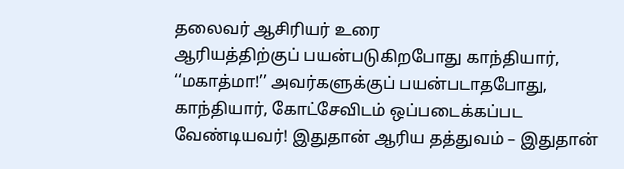தலைவர் ஆசிரியர் உரை
ஆரியத்திற்குப் பயன்படுகிறபோது காந்தியார், ‘‘மகாத்மா!’’ அவர்களுக்குப் பயன்படாதபோது, காந்தியார், கோட்சேவிடம் ஒப்படைக்கப்பட வேண்டியவர்! இதுதான் ஆரிய தத்துவம் – இதுதான்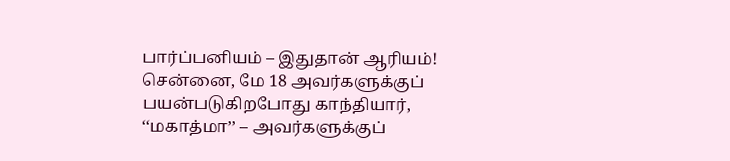பார்ப்பனியம் – இதுதான் ஆரியம்! சென்னை, மே 18 அவர்களுக்குப் பயன்படுகிறபோது காந்தியார், ‘‘மகாத்மா’’ – அவர்களுக்குப்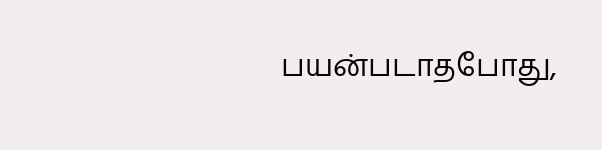பயன்படாதபோது,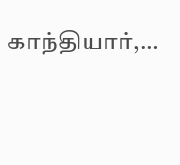காந்தியார்,…